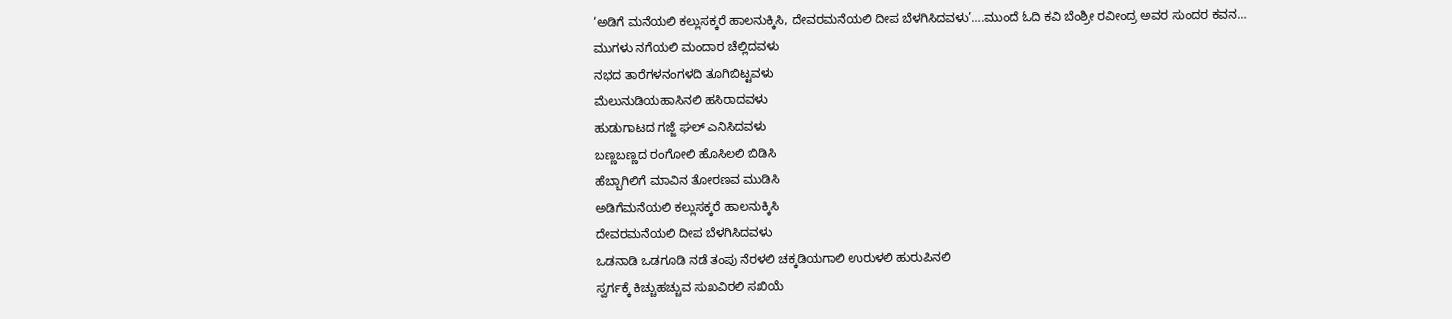‘ಅಡಿಗೆ ಮನೆಯಲಿ ಕಲ್ಲುಸಕ್ಕರೆ ಹಾಲನುಕ್ಕಿಸಿ, ದೇವರಮನೆಯಲಿ ದೀಪ ಬೆಳಗಿಸಿದವಳು’….ಮುಂದೆ ಓದಿ ಕವಿ ಬೆಂಶ್ರೀ ರವೀಂದ್ರ ಅವರ ಸುಂದರ ಕವನ…
ಮುಗಳು ನಗೆಯಲಿ ಮಂದಾರ ಚೆಲ್ಲಿದವಳು
ನಭದ ತಾರೆಗಳನಂಗಳದಿ ತೂಗಿಬಿಟ್ಟವಳು
ಮೆಲುನುಡಿಯಹಾಸಿನಲಿ ಹಸಿರಾದವಳು
ಹುಡುಗಾಟದ ಗಜ್ಜೆ ಘಲ್ ಎನಿಸಿದವಳು
ಬಣ್ಣಬಣ್ಣದ ರಂಗೋಲಿ ಹೊಸಿಲಲಿ ಬಿಡಿಸಿ
ಹೆಬ್ಬಾಗಿಲಿಗೆ ಮಾವಿನ ತೋರಣವ ಮುಡಿಸಿ
ಅಡಿಗೆಮನೆಯಲಿ ಕಲ್ಲುಸಕ್ಕರೆ ಹಾಲನುಕ್ಕಿಸಿ
ದೇವರಮನೆಯಲಿ ದೀಪ ಬೆಳಗಿಸಿದವಳು
ಒಡನಾಡಿ ಒಡಗೂಡಿ ನಡೆ ತಂಪು ನೆರಳಲಿ ಚಕ್ಕಡಿಯಗಾಲಿ ಉರುಳಲಿ ಹುರುಪಿನಲಿ
ಸ್ವರ್ಗಕ್ಕೆ ಕಿಚ್ಚುಹಚ್ಚುವ ಸುಖವಿರಲಿ ಸಖಿಯೆ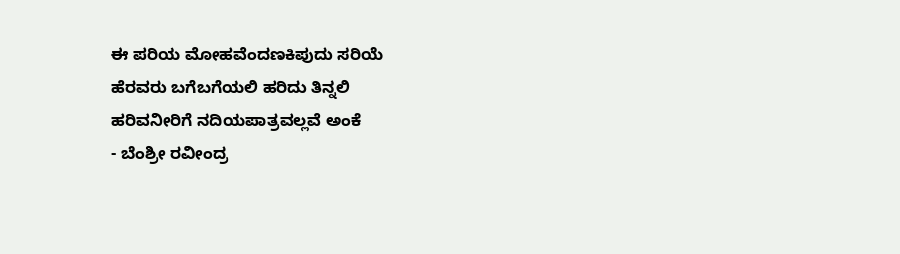ಈ ಪರಿಯ ಮೋಹವೆಂದಣಕಿಪುದು ಸರಿಯೆ
ಹೆರವರು ಬಗೆಬಗೆಯಲಿ ಹರಿದು ತಿನ್ನಲಿ
ಹರಿವನೀರಿಗೆ ನದಿಯಪಾತ್ರವಲ್ಲವೆ ಅಂಕೆ
- ಬೆಂಶ್ರೀ ರವೀಂದ್ರ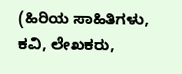(ಹಿರಿಯ ಸಾಹಿತಿಗಳು, ಕವಿ, ಲೇಖಕರು,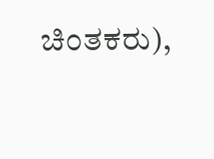ಚಿಂತಕರು),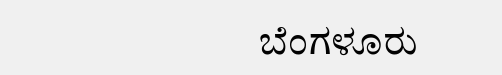ಬೆಂಗಳೂರು